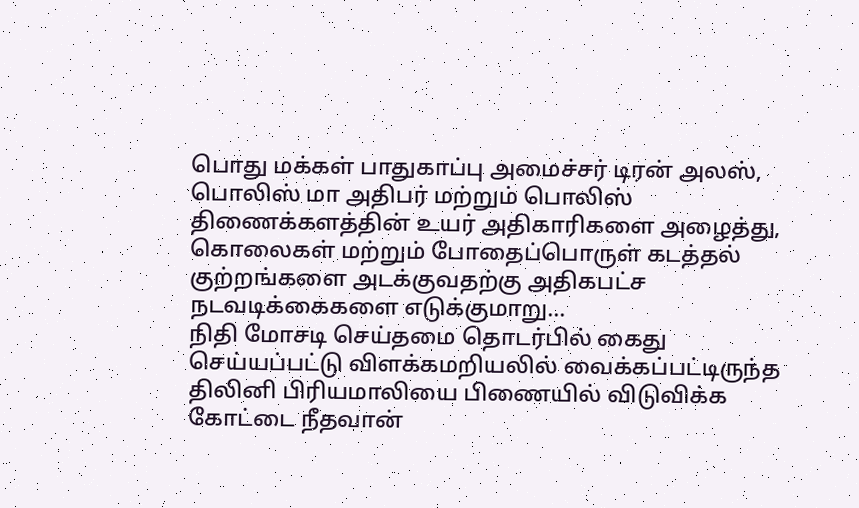பொது மக்கள் பாதுகாப்பு அமைச்சர் டிரன் அலஸ், பொலிஸ் மா அதிபர் மற்றும் பொலிஸ் திணைக்களத்தின் உயர் அதிகாரிகளை அழைத்து, கொலைகள் மற்றும் போதைப்பொருள் கடத்தல் குற்றங்களை அடக்குவதற்கு அதிகபட்ச நடவடிக்கைகளை எடுக்குமாறு...
நிதி மோசடி செய்தமை தொடர்பில் கைது செய்யப்பட்டு விளக்கமறியலில் வைக்கப்பட்டிருந்த திலினி பிரியமாலியை பிணையில் விடுவிக்க கோட்டை நீதவான்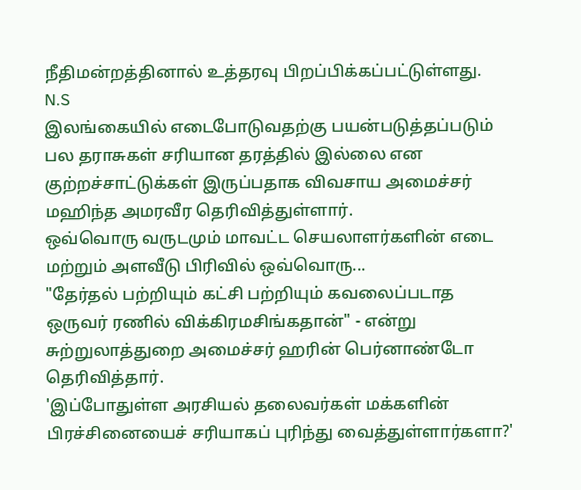நீதிமன்றத்தினால் உத்தரவு பிறப்பிக்கப்பட்டுள்ளது.
N.S
இலங்கையில் எடைபோடுவதற்கு பயன்படுத்தப்படும் பல தராசுகள் சரியான தரத்தில் இல்லை என குற்றச்சாட்டுக்கள் இருப்பதாக விவசாய அமைச்சர் மஹிந்த அமரவீர தெரிவித்துள்ளார்.
ஒவ்வொரு வருடமும் மாவட்ட செயலாளர்களின் எடை மற்றும் அளவீடு பிரிவில் ஒவ்வொரு...
"தேர்தல் பற்றியும் கட்சி பற்றியும் கவலைப்படாத ஒருவர் ரணில் விக்கிரமசிங்கதான்" - என்று சுற்றுலாத்துறை அமைச்சர் ஹரின் பெர்னாண்டோ தெரிவித்தார்.
'இப்போதுள்ள அரசியல் தலைவர்கள் மக்களின் பிரச்சினையைச் சரியாகப் புரிந்து வைத்துள்ளார்களா?'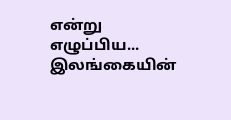என்று எழுப்பிய...
இலங்கையின்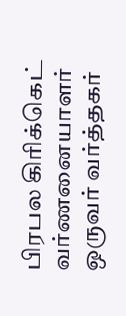பிரபல கிரிக்கெட் வர்ணனையாளர் ஒருவர் வர்த்தகர்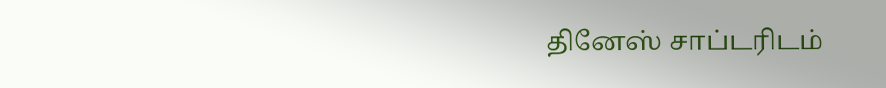தினேஸ் சாப்டரிடம்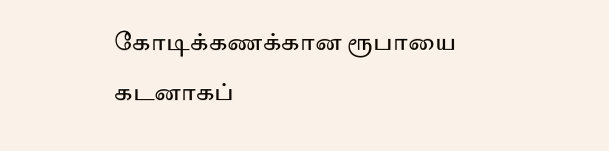கோடிக்கணக்கான ரூபாயை கடனாகப்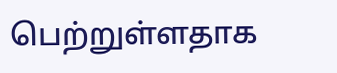பெற்றுள்ளதாக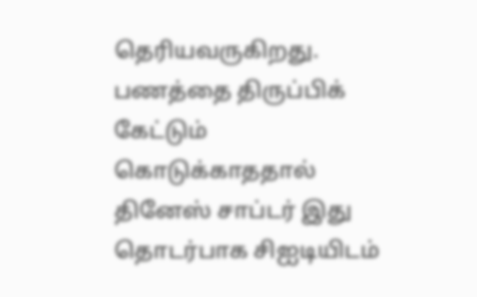தெரியவருகிறது.
பணத்தை திருப்பிக் கேட்டும் கொடுக்காததால் தினேஸ் சாப்டர் இது தொடர்பாக சிஐடியிடம்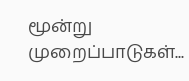மூன்று முறைப்பாடுகள்...